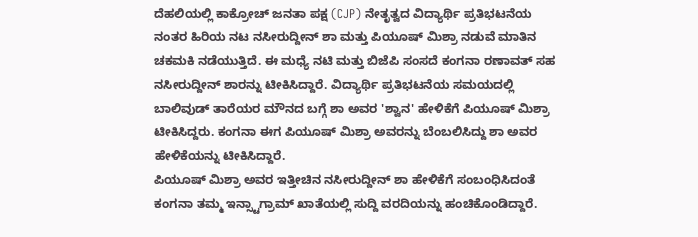ದೆಹಲಿಯಲ್ಲಿ ಕಾಕ್ರೋಚ್ ಜನತಾ ಪಕ್ಷ (CJP) ನೇತೃತ್ವದ ವಿದ್ಯಾರ್ಥಿ ಪ್ರತಿಭಟನೆಯ ನಂತರ ಹಿರಿಯ ನಟ ನಸೀರುದ್ದೀನ್ ಶಾ ಮತ್ತು ಪಿಯೂಷ್ ಮಿಶ್ರಾ ನಡುವೆ ಮಾತಿನ ಚಕಮಕಿ ನಡೆಯುತ್ತಿದೆ. ಈ ಮಧ್ಯೆ ನಟಿ ಮತ್ತು ಬಿಜೆಪಿ ಸಂಸದೆ ಕಂಗನಾ ರಣಾವತ್ ಸಹ ನಸೀರುದ್ದೀನ್ ಶಾರನ್ನು ಟೀಕಿಸಿದ್ದಾರೆ. ವಿದ್ಯಾರ್ಥಿ ಪ್ರತಿಭಟನೆಯ ಸಮಯದಲ್ಲಿ ಬಾಲಿವುಡ್ ತಾರೆಯರ ಮೌನದ ಬಗ್ಗೆ ಶಾ ಅವರ 'ಶ್ವಾನ' ಹೇಳಿಕೆಗೆ ಪಿಯೂಷ್ ಮಿಶ್ರಾ ಟೀಕಿಸಿದ್ದರು. ಕಂಗನಾ ಈಗ ಪಿಯೂಷ್ ಮಿಶ್ರಾ ಅವರನ್ನು ಬೆಂಬಲಿಸಿದ್ದು ಶಾ ಅವರ ಹೇಳಿಕೆಯನ್ನು ಟೀಕಿಸಿದ್ದಾರೆ.
ಪಿಯೂಷ್ ಮಿಶ್ರಾ ಅವರ ಇತ್ತೀಚಿನ ನಸೀರುದ್ದೀನ್ ಶಾ ಹೇಳಿಕೆಗೆ ಸಂಬಂಧಿಸಿದಂತೆ ಕಂಗನಾ ತಮ್ಮ ಇನ್ಸ್ಟಾಗ್ರಾಮ್ ಖಾತೆಯಲ್ಲಿ ಸುದ್ದಿ ವರದಿಯನ್ನು ಹಂಚಿಕೊಂಡಿದ್ದಾರೆ.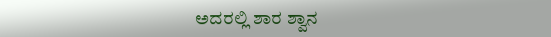ಅದರಲ್ಲಿ ಶಾರ ಶ್ವಾನ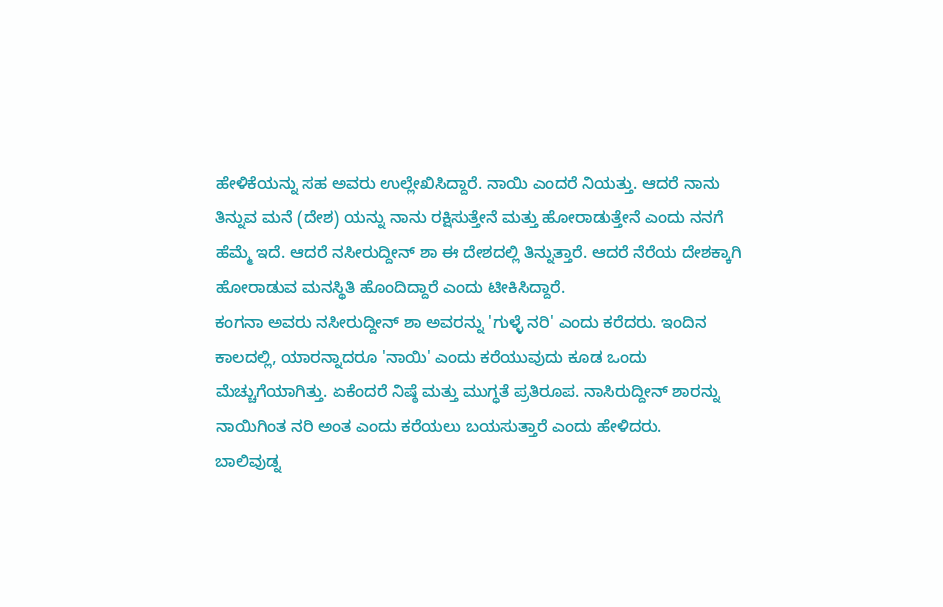ಹೇಳಿಕೆಯನ್ನು ಸಹ ಅವರು ಉಲ್ಲೇಖಿಸಿದ್ದಾರೆ. ನಾಯಿ ಎಂದರೆ ನಿಯತ್ತು. ಆದರೆ ನಾನು ತಿನ್ನುವ ಮನೆ (ದೇಶ) ಯನ್ನು ನಾನು ರಕ್ಷಿಸುತ್ತೇನೆ ಮತ್ತು ಹೋರಾಡುತ್ತೇನೆ ಎಂದು ನನಗೆ ಹೆಮ್ಮೆ ಇದೆ. ಆದರೆ ನಸೀರುದ್ದೀನ್ ಶಾ ಈ ದೇಶದಲ್ಲಿ ತಿನ್ನುತ್ತಾರೆ. ಆದರೆ ನೆರೆಯ ದೇಶಕ್ಕಾಗಿ ಹೋರಾಡುವ ಮನಸ್ಥಿತಿ ಹೊಂದಿದ್ದಾರೆ ಎಂದು ಟೀಕಿಸಿದ್ದಾರೆ.
ಕಂಗನಾ ಅವರು ನಸೀರುದ್ದೀನ್ ಶಾ ಅವರನ್ನು 'ಗುಳ್ಳೆ ನರಿ' ಎಂದು ಕರೆದರು. ಇಂದಿನ ಕಾಲದಲ್ಲಿ, ಯಾರನ್ನಾದರೂ 'ನಾಯಿ' ಎಂದು ಕರೆಯುವುದು ಕೂಡ ಒಂದು ಮೆಚ್ಚುಗೆಯಾಗಿತ್ತು. ಏಕೆಂದರೆ ನಿಷ್ಠೆ ಮತ್ತು ಮುಗ್ಧತೆ ಪ್ರತಿರೂಪ. ನಾಸಿರುದ್ದೀನ್ ಶಾರನ್ನು ನಾಯಿಗಿಂತ ನರಿ ಅಂತ ಎಂದು ಕರೆಯಲು ಬಯಸುತ್ತಾರೆ ಎಂದು ಹೇಳಿದರು.
ಬಾಲಿವುಡ್ನ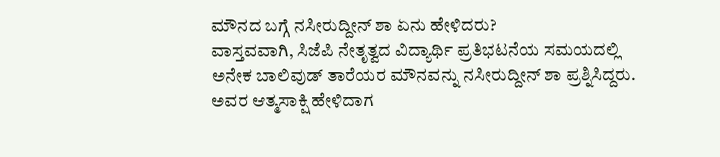ಮೌನದ ಬಗ್ಗೆ ನಸೀರುದ್ದೀನ್ ಶಾ ಏನು ಹೇಳಿದರು?
ವಾಸ್ತವವಾಗಿ, ಸಿಜೆಪಿ ನೇತೃತ್ವದ ವಿದ್ಯಾರ್ಥಿ ಪ್ರತಿಭಟನೆಯ ಸಮಯದಲ್ಲಿ ಅನೇಕ ಬಾಲಿವುಡ್ ತಾರೆಯರ ಮೌನವನ್ನು ನಸೀರುದ್ದೀನ್ ಶಾ ಪ್ರಶ್ನಿಸಿದ್ದರು. ಅವರ ಆತ್ಮಸಾಕ್ಷಿ ಹೇಳಿದಾಗ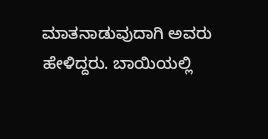ಮಾತನಾಡುವುದಾಗಿ ಅವರು ಹೇಳಿದ್ದರು. ಬಾಯಿಯಲ್ಲಿ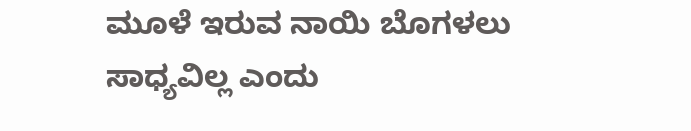ಮೂಳೆ ಇರುವ ನಾಯಿ ಬೊಗಳಲು ಸಾಧ್ಯವಿಲ್ಲ ಎಂದು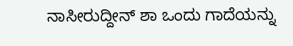ನಾಸೀರುದ್ದೀನ್ ಶಾ ಒಂದು ಗಾದೆಯನ್ನು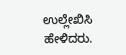ಉಲ್ಲೇಖಿಸಿ ಹೇಳಿದರು.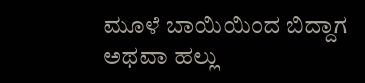ಮೂಳೆ ಬಾಯಿಯಿಂದ ಬಿದ್ದಾಗ ಅಥವಾ ಹಲ್ಲು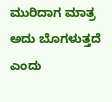ಮುರಿದಾಗ ಮಾತ್ರ ಅದು ಬೊಗಳುತ್ತದೆ ಎಂದು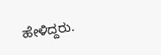ಹೇಳಿದ್ದರು.